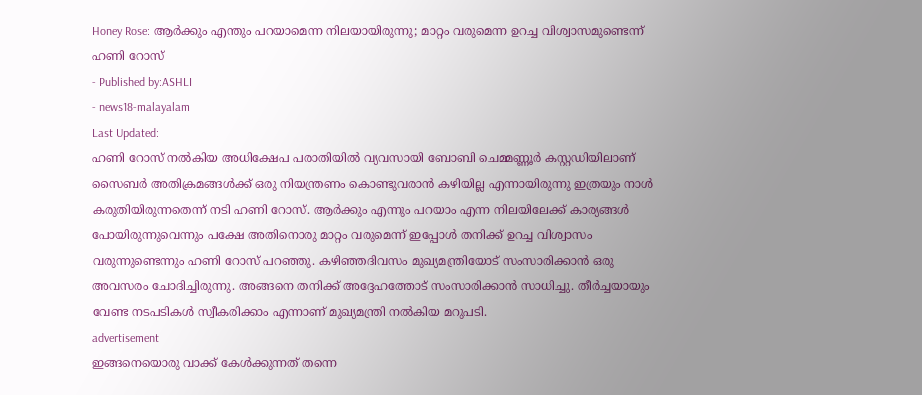Honey Rose: ആർക്കും എന്തും പറയാമെന്ന നിലയായിരുന്നു; മാറ്റം വരുമെന്ന ഉറച്ച വിശ്വാസമുണ്ടെന്ന് ഹണി റോസ്
- Published by:ASHLI
- news18-malayalam
Last Updated:
ഹണി റോസ് നൽകിയ അധിക്ഷേപ പരാതിയിൽ വ്യവസായി ബോബി ചെമ്മണ്ണൂർ കസ്റ്റഡിയിലാണ്
സൈബർ അതിക്രമങ്ങൾക്ക് ഒരു നിയന്ത്രണം കൊണ്ടുവരാൻ കഴിയില്ല എന്നായിരുന്നു ഇത്രയും നാൾ കരുതിയിരുന്നതെന്ന് നടി ഹണി റോസ്. ആർക്കും എന്നും പറയാം എന്ന നിലയിലേക്ക് കാര്യങ്ങൾ പോയിരുന്നുവെന്നും പക്ഷേ അതിനൊരു മാറ്റം വരുമെന്ന് ഇപ്പോൾ തനിക്ക് ഉറച്ച വിശ്വാസം വരുന്നുണ്ടെന്നും ഹണി റോസ് പറഞ്ഞു. കഴിഞ്ഞദിവസം മുഖ്യമന്ത്രിയോട് സംസാരിക്കാൻ ഒരു അവസരം ചോദിച്ചിരുന്നു. അങ്ങനെ തനിക്ക് അദ്ദേഹത്തോട് സംസാരിക്കാൻ സാധിച്ചു. തീർച്ചയായും വേണ്ട നടപടികൾ സ്വീകരിക്കാം എന്നാണ് മുഖ്യമന്ത്രി നൽകിയ മറുപടി.
advertisement
ഇങ്ങനെയൊരു വാക്ക് കേൾക്കുന്നത് തന്നെ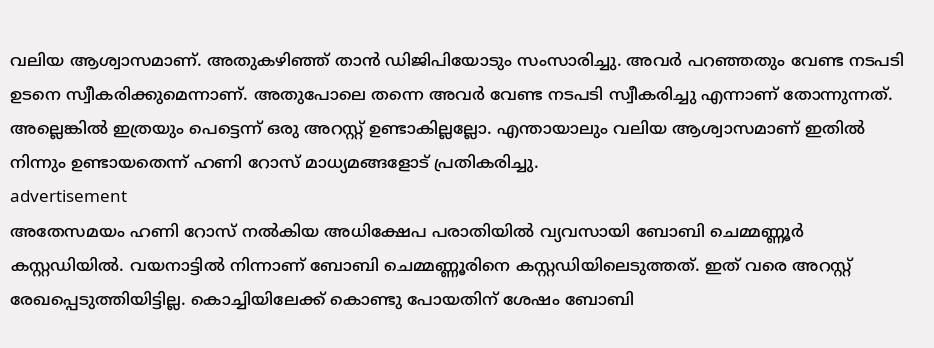വലിയ ആശ്വാസമാണ്. അതുകഴിഞ്ഞ് താൻ ഡിജിപിയോടും സംസാരിച്ചു. അവർ പറഞ്ഞതും വേണ്ട നടപടി ഉടനെ സ്വീകരിക്കുമെന്നാണ്. അതുപോലെ തന്നെ അവർ വേണ്ട നടപടി സ്വീകരിച്ചു എന്നാണ് തോന്നുന്നത്. അല്ലെങ്കിൽ ഇത്രയും പെട്ടെന്ന് ഒരു അറസ്റ്റ് ഉണ്ടാകില്ലല്ലോ. എന്തായാലും വലിയ ആശ്വാസമാണ് ഇതിൽ നിന്നും ഉണ്ടായതെന്ന് ഹണി റോസ് മാധ്യമങ്ങളോട് പ്രതികരിച്ചു.
advertisement
അതേസമയം ഹണി റോസ് നൽകിയ അധിക്ഷേപ പരാതിയിൽ വ്യവസായി ബോബി ചെമ്മണ്ണൂർ കസ്റ്റഡിയിൽ. വയനാട്ടിൽ നിന്നാണ് ബോബി ചെമ്മണ്ണൂരിനെ കസ്റ്റഡിയിലെടുത്തത്. ഇത് വരെ അറസ്റ്റ് രേഖപ്പെടുത്തിയിട്ടില്ല. കൊച്ചിയിലേക്ക് കൊണ്ടു പോയതിന് ശേഷം ബോബി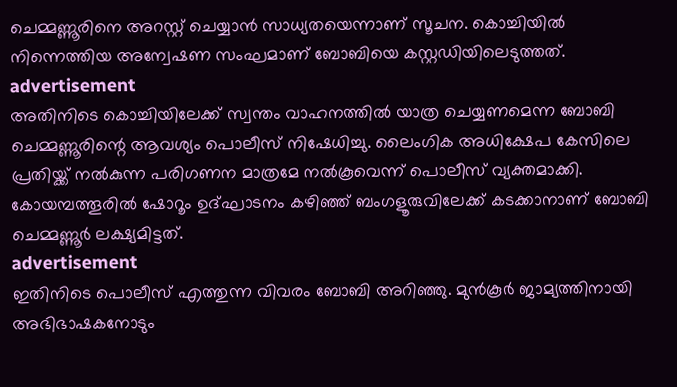ചെമ്മണ്ണൂരിനെ അറസ്റ്റ് ചെയ്യാൻ സാധ്യതയെന്നാണ് സൂചന. കൊച്ചിയിൽ നിന്നെത്തിയ അന്വേഷണ സംഘമാണ് ബോബിയെ കസ്റ്റഡിയിലെടുത്തത്.
advertisement
അതിനിടെ കൊച്ചിയിലേക്ക് സ്വന്തം വാഹനത്തിൽ യാത്ര ചെയ്യണമെന്ന ബോബി ചെമ്മണ്ണൂരിന്റെ ആവശ്യം പൊലീസ് നിഷേധിച്ചു. ലൈംഗിക അധിക്ഷേപ കേസിലെ പ്രതിയ്ക്ക് നല്‍കുന്ന പരിഗണന മാത്രമേ നല്‍കൂവെന്ന് പൊലീസ് വ്യക്തമാക്കി. കോയമ്പത്തൂരിൽ ഷോറൂം ഉദ്ഘാടനം കഴിഞ്ഞ് ബംഗളൂരുവിലേക്ക് കടക്കാനാണ് ബോബി ചെമ്മണ്ണൂർ ലക്ഷ്യമിട്ടത്.
advertisement
ഇതിനിടെ പൊലീസ് എത്തുന്ന വിവരം ബോബി അറിഞ്ഞു. മുൻകൂർ ജാമ്യത്തിനായി അഭിഭാഷകനോടും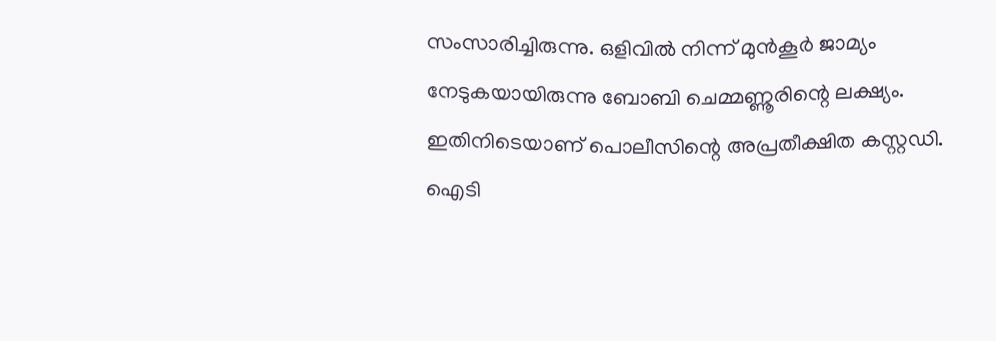സംസാരിച്ചിരുന്നു. ഒളിവിൽ നിന്ന് മുൻകൂർ ജാമ്യം നേടുകയായിരുന്നു ബോബി ചെമ്മണ്ണൂരിന്റെ ലക്ഷ്യം. ഇതിനിടെയാണ് പൊലീസിന്റെ അപ്രതീക്ഷിത കസ്റ്റഡി. ഐടി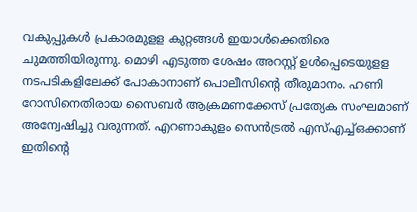വകുപ്പുകള്‍ പ്രകാരമുളള കുറ്റങ്ങൾ ഇയാൾക്കെതിരെ ചുമത്തിയിരുന്നു. മൊഴി എടുത്ത ശേഷം അറസ്റ്റ് ഉള്‍പ്പെടെയുളള നടപടികളിലേക്ക് പോകാനാണ് പൊലീസിന്‍റെ തീരുമാനം. ഹണി റോസിനെതിരായ സൈബർ ആക്രമണക്കേസ് പ്രത്യേക സംഘമാണ് അന്വേഷിച്ചു വരുന്നത്. എറണാകുളം സെന്‍ട്രല്‍ എസ്എച്ച്ഒക്കാണ് ഇതിന്റെ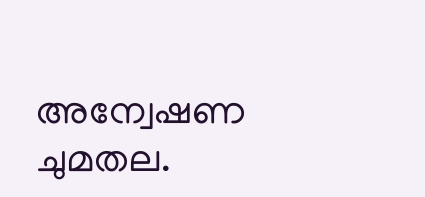അന്വേഷണ ചുമതല.